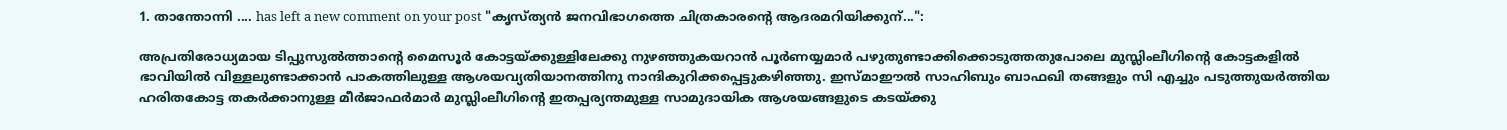1. താന്തോന്നി .... has left a new comment on your post "കൃസ്ത്യന്‍ ജനവിഭാഗത്തെ ചിത്രകാരന്റെ ആദരമറിയിക്കുന്...":

അപ്രതിരോധ്യമായ ടിപ്പുസുല്‍ത്താന്റെ മൈസൂര്‍ കോട്ടയ്ക്കുള്ളിലേക്കു നുഴഞ്ഞുകയറാന്‍ പൂര്‍ണയ്യമാര്‍ പഴുതുണ്ടാക്കിക്കൊടുത്തതുപോലെ മുസ്ലിംലീഗിന്റെ കോട്ടകളില്‍ ഭാവിയില്‍ വിള്ളലുണ്ടാക്കാന്‍ പാകത്തിലുള്ള ആശയവ്യതിയാനത്തിനു നാന്ദികുറിക്കപ്പെട്ടുകഴിഞ്ഞു. ഇസ്മാഈല്‍ സാഹിബും ബാഫഖി തങ്ങളും സി എച്ചും പടുത്തുയര്‍ത്തിയ ഹരിതകോട്ട തകര്‍ക്കാനുള്ള മീര്‍ജാഫര്‍മാര്‍ മുസ്ലിംലീഗിന്റെ ഇതപ്പര്യന്തമുള്ള സാമുദായിക ആശയങ്ങളുടെ കടയ്ക്കു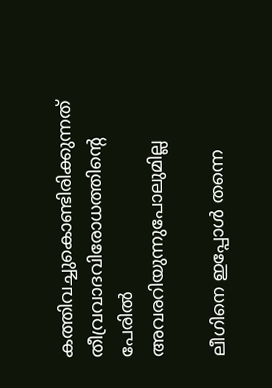കത്തിവച്ചുകൊണ്ടിരിക്കുന്നത് തീവ്രവാദവിരോധത്തിന്റെ പേരില്‍ അവരറിയുന്നുപോലുമില്ല

ലീഗിനെ ഇപ്പോള്‍ തന്നെ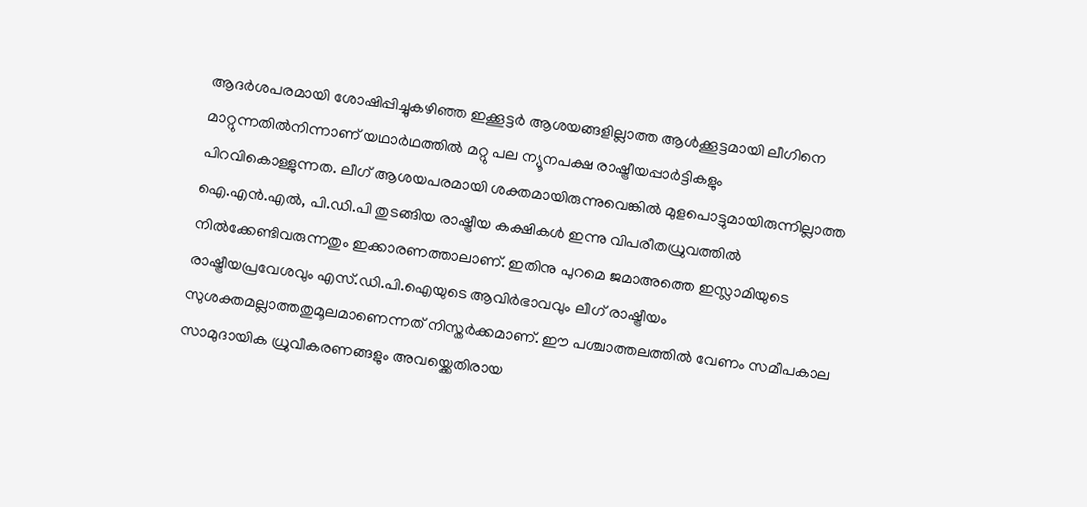ആദര്‍ശപരമായി ശോഷിപ്പിച്ചുകഴിഞ്ഞ ഇക്കൂട്ടര്‍ ആശയങ്ങളില്ലാത്ത ആള്‍ക്കൂട്ടമായി ലീഗിനെ മാറ്റുന്നതില്‍നിന്നാണ് യഥാര്‍ഥത്തില്‍ മറ്റു പല ന്യൂനപക്ഷ രാഷ്ട്രീയപ്പാര്‍ട്ടികളും പിറവികൊള്ളുന്നത. ലീഗ് ആശയപരമായി ശക്തമായിരുന്നുവെങ്കില്‍ മുളപൊട്ടുമായിരുന്നില്ലാത്ത ഐ.എന്‍.എല്‍, പി.ഡി.പി തുടങ്ങിയ രാഷ്ട്രീയ കക്ഷികള്‍ ഇന്നു വിപരീതധ്രുവത്തില്‍ നില്‍ക്കേണ്ടിവരുന്നതും ഇക്കാരണത്താലാണ്. ഇതിനു പുറമെ ജമാഅത്തെ ഇസ്ലാമിയുടെ രാഷ്ട്രീയപ്രവേശവും എസ്.ഡി.പി.ഐയുടെ ആവിര്‍ഭാവവും ലീഗ് രാഷ്ട്രീയം സുശക്തമല്ലാത്തതുമൂലമാണെന്നത് നിസ്തര്‍ക്കമാണ്. ഈ പശ്ചാത്തലത്തില്‍ വേണം സമീപകാല സാമുദായിക ധ്രുവീകരണങ്ങളും അവയ്ക്കെതിരായ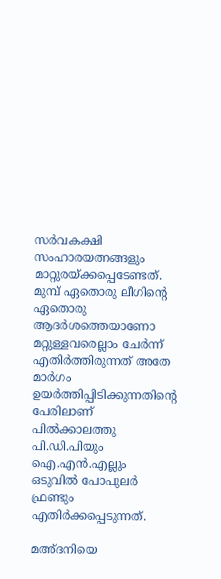സര്‍വകക്ഷി സംഹാരയത്നങ്ങളും മാറ്റുരയ്ക്കപ്പെടേണ്ടത്. മുമ്പ് ഏതൊരു ലീഗിന്റെ ഏതൊരു ആദര്‍ശത്തെയാണോ മറ്റുള്ളവരെല്ലാം ചേര്‍ന്ന് എതിര്‍ത്തിരുന്നത് അതേ മാര്‍ഗം ഉയര്‍ത്തിപ്പിടിക്കുന്നതിന്റെ പേരിലാണ് പില്‍ക്കാലത്തു പി.ഡി.പിയും ഐ.എന്‍.എല്ലും ഒടുവില്‍ പോപുലര്‍ ഫ്രണ്ടും എതിര്‍ക്കപ്പെടുന്നത്.

മഅ്ദനിയെ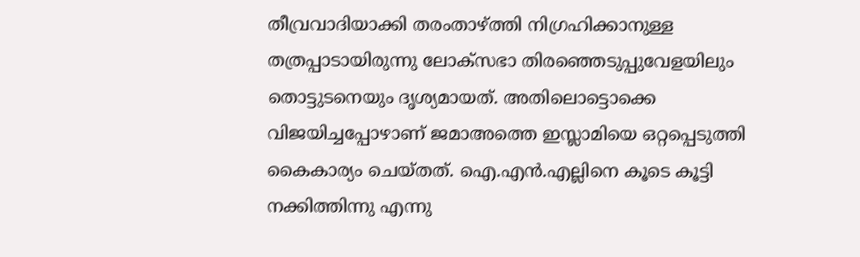തീവ്രവാദിയാക്കി തരംതാഴ്ത്തി നിഗ്രഹിക്കാനുള്ള തത്രപ്പാടായിരുന്നു ലോക്സഭാ തിരഞ്ഞെടുപ്പുവേളയിലും തൊട്ടുടനെയും ദൃശ്യമായത്. അതിലൊട്ടൊക്കെ വിജയിച്ചപ്പോഴാണ് ജമാഅത്തെ ഇസ്ലാമിയെ ഒറ്റപ്പെടുത്തി കൈകാര്യം ചെയ്തത്. ഐ.എന്‍.എല്ലിനെ കൂടെ കൂട്ടി നക്കിത്തിന്നു എന്നു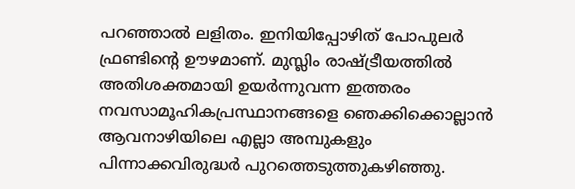പറഞ്ഞാല്‍ ലളിതം. ഇനിയിപ്പോഴിത് പോപുലര്‍ ഫ്രണ്ടിന്റെ ഊഴമാണ്. മുസ്ലിം രാഷ്ട്രീയത്തില്‍ അതിശക്തമായി ഉയര്‍ന്നുവന്ന ഇത്തരം നവസാമൂഹികപ്രസ്ഥാനങ്ങളെ ഞെക്കിക്കൊല്ലാന്‍ ആവനാഴിയിലെ എല്ലാ അമ്പുകളും പിന്നാക്കവിരുദ്ധര്‍ പുറത്തെടുത്തുകഴിഞ്ഞു.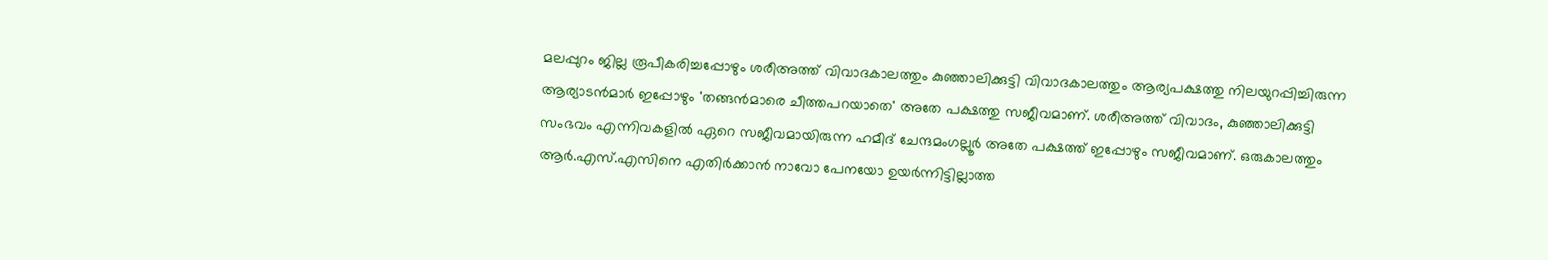മലപ്പുറം ജില്ല രൂപീകരിച്ചപ്പോഴും ശരീഅത്ത് വിവാദകാലത്തും കുഞ്ഞാലിക്കുട്ടി വിവാദകാലത്തും ആര്യപക്ഷത്തു നിലയുറപ്പിച്ചിരുന്ന ആര്യാടന്‍മാര്‍ ഇപ്പോഴും 'തങ്ങന്‍മാരെ ചീത്തപറയാതെ' അതേ പക്ഷത്തു സജീവമാണ്. ശരീഅത്ത് വിവാദം, കുഞ്ഞാലിക്കുട്ടി സംഭവം എന്നിവകളില്‍ ഏറെ സജീവമായിരുന്ന ഹമീദ് ചേന്ദമംഗല്ലൂര്‍ അതേ പക്ഷത്ത് ഇപ്പോഴും സജീവമാണ്. ഒരുകാലത്തും ആര്‍.എസ്.എസിനെ എതിര്‍ക്കാന്‍ നാവോ പേനയോ ഉയര്‍ന്നിട്ടില്ലാത്ത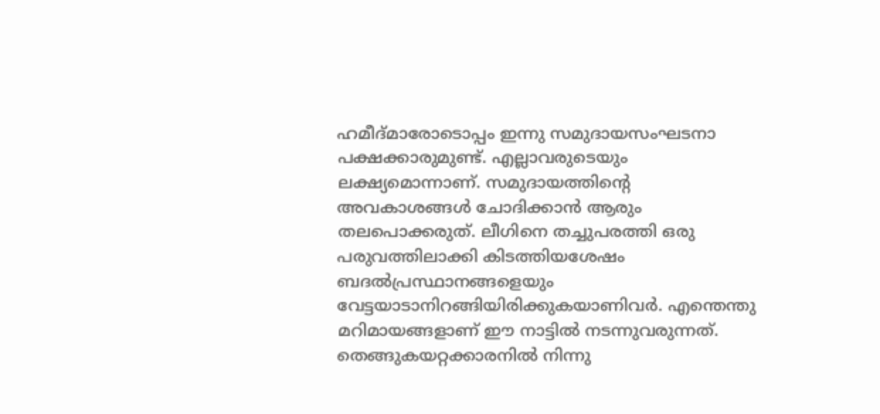ഹമീദ്മാരോടൊപ്പം ഇന്നു സമുദായസംഘടനാ പക്ഷക്കാരുമുണ്ട്. എല്ലാവരുടെയും ലക്ഷ്യമൊന്നാണ്. സമുദായത്തിന്റെ അവകാശങ്ങള്‍ ചോദിക്കാന്‍ ആരും തലപൊക്കരുത്. ലീഗിനെ തച്ചുപരത്തി ഒരു പരുവത്തിലാക്കി കിടത്തിയശേഷം ബദല്‍പ്രസ്ഥാനങ്ങളെയും വേട്ടയാടാനിറങ്ങിയിരിക്കുകയാണിവര്‍. എന്തെന്തു മറിമായങ്ങളാണ് ഈ നാട്ടില്‍ നടന്നുവരുന്നത്. തെങ്ങുകയറ്റക്കാരനില്‍ നിന്നു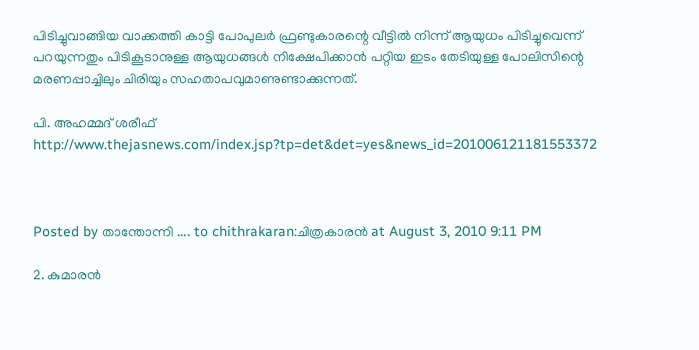പിടിച്ചുവാങ്ങിയ വാക്കത്തി കാട്ടി പോപുലര്‍ ഫ്രണ്ടുകാരന്റെ വീട്ടില്‍ നിന്ന് ആയുധം പിടിച്ചുവെന്ന് പറയുന്നതും പിടികൂടാനുള്ള ആയുധങ്ങള്‍ നിക്ഷേപിക്കാന്‍ പറ്റിയ ഇടം തേടിയുള്ള പോലിസിന്റെ മരണപ്പാച്ചിലും ചിരിയും സഹതാപവുമാണുണ്ടാക്കുന്നത്.

പി. അഹമ്മദ്‌ ശരീഫ്
http://www.thejasnews.com/index.jsp?tp=det&det=yes&news_id=201006121181553372



Posted by താന്തോന്നി .... to chithrakaran:ചിത്രകാരന്‍ at August 3, 2010 9:11 PM

2. കുമാരന്‍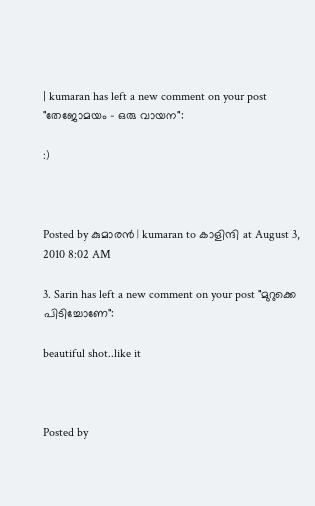| kumaran has left a new comment on your post "തേജോമയം - ഒരു വായന":

:)



Posted by കുമാരന്‍ | kumaran to കാളിന്ദി at August 3, 2010 8:02 AM

3. Sarin has left a new comment on your post "മുറുക്കെ പിടിച്ചോണേ":

beautiful shot..like it



Posted by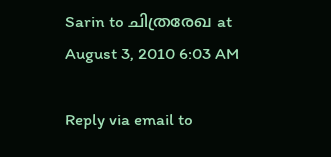Sarin to ചിത്രരേഖ at August 3, 2010 6:03 AM

Reply via email to